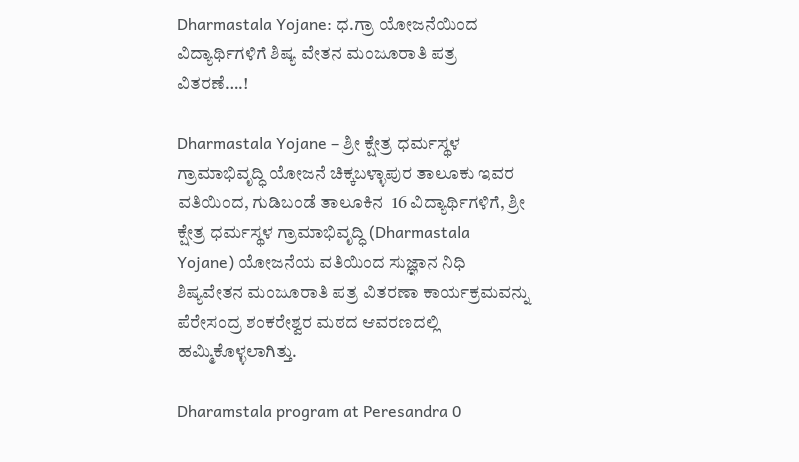Dharmastala Yojane: ಧ.ಗ್ರಾ ಯೋಜನೆಯಿಂದ ವಿದ್ಯಾರ್ಥಿಗಳಿಗೆ ಶಿಷ್ಯ ವೇತನ ಮಂಜೂರಾತಿ ಪತ್ರ ವಿತರಣೆ….!

Dharmastala Yojane – ಶ್ರೀ ಕ್ಷೇತ್ರ ಧರ್ಮಸ್ಥಳ ಗ್ರಾಮಾಭಿವೃದ್ಧಿ ಯೋಜನೆ ಚಿಕ್ಕಬಳ್ಳಾಪುರ ತಾಲೂಕು ಇವರ ವತಿಯಿಂದ, ಗುಡಿಬಂಡೆ ತಾಲೂಕಿನ  16 ವಿದ್ಯಾರ್ಥಿಗಳಿಗೆ, ಶ್ರೀ ಕ್ಷೇತ್ರ ಧರ್ಮಸ್ಥಳ ಗ್ರಾಮಾಭಿವೃದ್ಧಿ (Dharmastala Yojane) ಯೋಜನೆಯ ವತಿಯಿಂದ ಸುಜ್ಞಾನ ನಿಧಿ ಶಿಷ್ಯವೇತನ ಮಂಜೂರಾತಿ ಪತ್ರ ವಿತರಣಾ ಕಾರ್ಯಕ್ರಮವನ್ನು ಪೆರೇಸಂದ್ರ ಶಂಕರೇಶ್ವರ ಮಠದ ಆವರಣದಲ್ಲಿ ಹಮ್ಮಿಕೊಳ್ಳಲಾಗಿತ್ತು.

Dharamstala program at Peresandra 0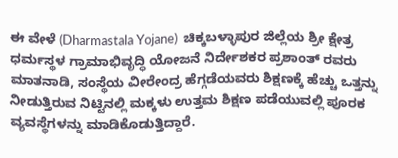ಈ ವೇಳೆ (Dharmastala Yojane)  ಚಿಕ್ಕಬಳ್ಳಾಪುರ ಜಿಲ್ಲೆಯ ಶ್ರೀ ಕ್ಷೇತ್ರ ಧರ್ಮಸ್ಥಳ ಗ್ರಾಮಾಭಿವೃದ್ಧಿ ಯೋಜನೆ ನಿರ್ದೇಶಕರ ಪ್ರಶಾಂತ್ ರವರು ಮಾತನಾಡಿ, ಸಂಸ್ಥೆಯ ವೀರೇಂದ್ರ ಹೆಗ್ಗಡೆಯವರು ಶಿಕ್ಷಣಕ್ಕೆ ಹೆಚ್ಚು ಒತ್ತನ್ನು ನೀಡುತ್ತಿರುವ ನಿಟ್ಟಿನಲ್ಲಿ ಮಕ್ಕಳು ಉತ್ತಮ ಶಿಕ್ಷಣ ಪಡೆಯುವಲ್ಲಿ ಪೂರಕ ವ್ಯವಸ್ಥೆಗಳನ್ನು ಮಾಡಿಕೊಡುತ್ತಿದ್ದಾರೆ.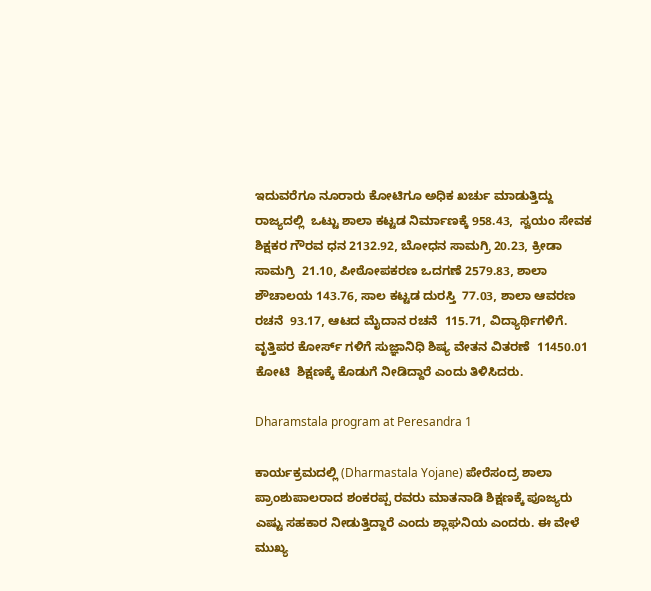ಇದುವರೆಗೂ ನೂರಾರು ಕೋಟಿಗೂ ಅಧಿಕ ಖರ್ಚು ಮಾಡುತ್ತಿದ್ದು ರಾಜ್ಯದಲ್ಲಿ  ಒಟ್ಟು ಶಾಲಾ ಕಟ್ಟಡ ನಿರ್ಮಾಣಕ್ಕೆ 958.43,  ಸ್ವಯಂ ಸೇವಕ ಶಿಕ್ಷಕರ ಗೌರವ ಧನ 2132.92, ಬೋಧನ ಸಾಮಗ್ರಿ 20.23, ಕ್ರೀಡಾ ಸಾಮಗ್ರಿ  21.10, ಪೀಠೋಪಕರಣ ಒದಗಣೆ 2579.83, ಶಾಲಾ ಶೌಚಾಲಯ 143.76, ಸಾಲ ಕಟ್ಟಡ ದುರಸ್ತಿ  77.03, ಶಾಲಾ ಆವರಣ ರಚನೆ  93.17, ಆಟದ ಮೈದಾನ ರಚನೆ  115.71, ವಿದ್ಯಾರ್ಥಿಗಳಿಗೆ. ವೃತ್ತಿಪರ ಕೋರ್ಸ್ ಗಳಿಗೆ ಸುಜ್ಞಾನಿಧಿ ಶಿಷ್ಯ ವೇತನ ವಿತರಣೆ  11450.01 ಕೋಟಿ  ಶಿಕ್ಷಣಕ್ಕೆ ಕೊಡುಗೆ ನೀಡಿದ್ದಾರೆ ಎಂದು ತಿಳಿಸಿದರು.

Dharamstala program at Peresandra 1

ಕಾರ್ಯಕ್ರಮದಲ್ಲಿ (Dharmastala Yojane) ಪೇರೆಸಂದ್ರ ಶಾಲಾ ಪ್ರಾಂಶುಪಾಲರಾದ ಶಂಕರಪ್ಪ ರವರು ಮಾತನಾಡಿ ಶಿಕ್ಷಣಕ್ಕೆ ಪೂಜ್ಯರು ಎಷ್ಟು ಸಹಕಾರ ನೀಡುತ್ತಿದ್ದಾರೆ ಎಂದು ಶ್ಲಾಘನಿಯ ಎಂದರು. ಈ ವೇಳೆ ಮುಖ್ಯ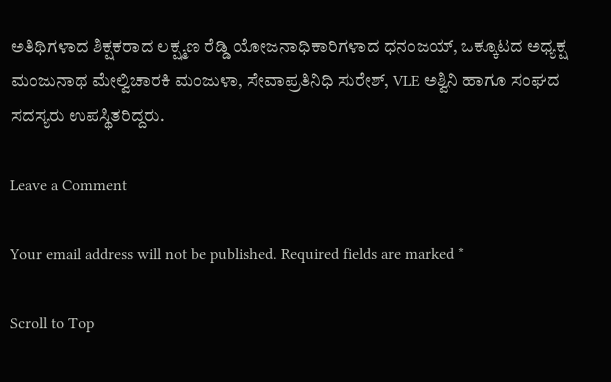ಅತಿಥಿಗಳಾದ ಶಿಕ್ಷಕರಾದ ಲಕ್ಷ್ಮಣ ರೆಡ್ಡಿ ಯೋಜನಾಧಿಕಾರಿಗಳಾದ ಧನಂಜಯ್, ಒಕ್ಕೂಟದ ಅಧ್ಯಕ್ಷ ಮಂಜುನಾಥ ಮೇಲ್ವಿಚಾರಕಿ ಮಂಜುಳಾ, ಸೇವಾಪ್ರತಿನಿಧಿ ಸುರೇಶ್, VLE ಅಶ್ವಿನಿ ಹಾಗೂ ಸಂಘದ ಸದಸ್ಯರು ಉಪಸ್ಥಿತರಿದ್ದರು.

Leave a Comment

Your email address will not be published. Required fields are marked *

Scroll to Top